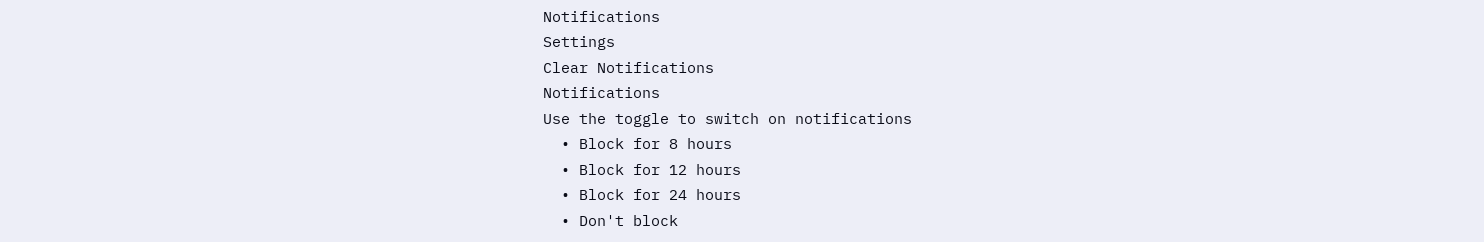Notifications
Settings
Clear Notifications
Notifications
Use the toggle to switch on notifications
  • Block for 8 hours
  • Block for 12 hours
  • Block for 24 hours
  • Don't block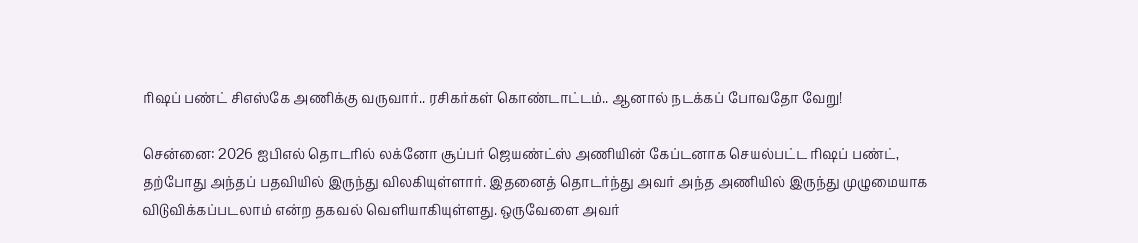ரிஷப் பண்ட் சிஎஸ்கே அணிக்கு வருவார்.. ரசிகர்கள் கொண்டாட்டம்.. ஆனால் நடக்கப் போவதோ வேறு!

சென்னை: 2026 ஐபிஎல் தொடரில் லக்னோ சூப்பர் ஜெயண்ட்ஸ் அணியின் கேப்டனாக செயல்பட்ட ரிஷப் பண்ட், தற்போது அந்தப் பதவியில் இருந்து விலகியுள்ளார். இதனைத் தொடர்ந்து அவர் அந்த அணியில் இருந்து முழுமையாக விடுவிக்கப்படலாம் என்ற தகவல் வெளியாகியுள்ளது. ஒருவேளை அவர்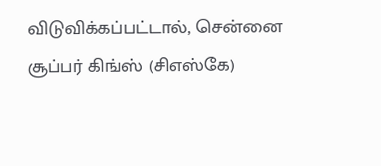விடுவிக்கப்பட்டால், சென்னை சூப்பர் கிங்ஸ் (சிஎஸ்கே)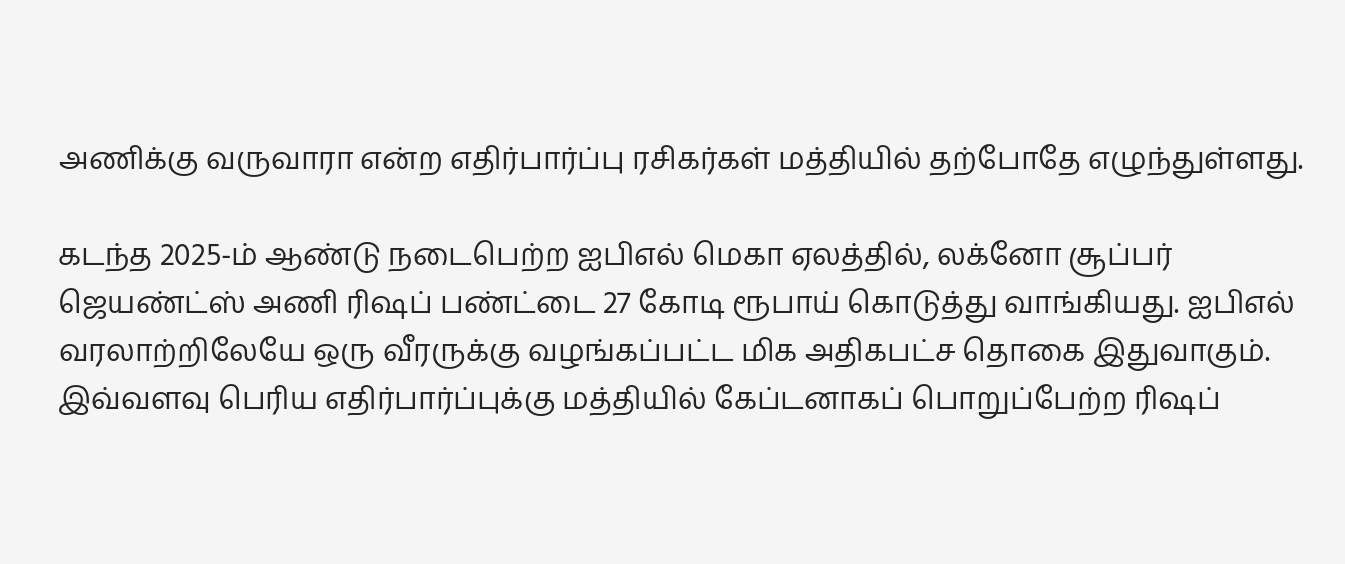அணிக்கு வருவாரா என்ற எதிர்பார்ப்பு ரசிகர்கள் மத்தியில் தற்போதே எழுந்துள்ளது.

கடந்த 2025-ம் ஆண்டு நடைபெற்ற ஐபிஎல் மெகா ஏலத்தில், லக்னோ சூப்பர் ஜெயண்ட்ஸ் அணி ரிஷப் பண்ட்டை 27 கோடி ரூபாய் கொடுத்து வாங்கியது. ஐபிஎல் வரலாற்றிலேயே ஒரு வீரருக்கு வழங்கப்பட்ட மிக அதிகபட்ச தொகை இதுவாகும். இவ்வளவு பெரிய எதிர்பார்ப்புக்கு மத்தியில் கேப்டனாகப் பொறுப்பேற்ற ரிஷப்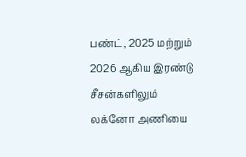பண்ட், 2025 மற்றும் 2026 ஆகிய இரண்டு சீசன்களிலும் லக்னோ அணியை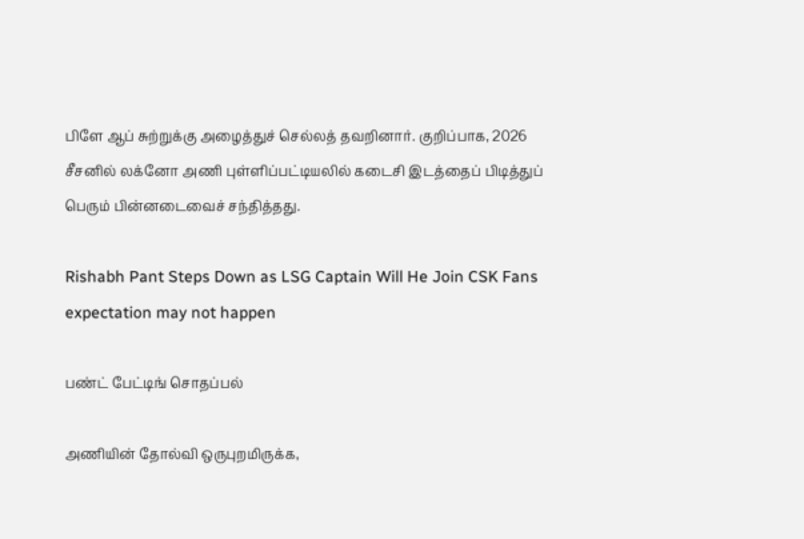பிளே ஆப் சுற்றுக்கு அழைத்துச் செல்லத் தவறினார். குறிப்பாக, 2026 சீசனில் லக்னோ அணி புள்ளிப்பட்டியலில் கடைசி இடத்தைப் பிடித்துப் பெரும் பின்னடைவைச் சந்தித்தது.

Rishabh Pant Steps Down as LSG Captain Will He Join CSK Fans expectation may not happen

பண்ட் பேட்டிங் சொதப்பல்

அணியின் தோல்வி ஒருபுறமிருக்க,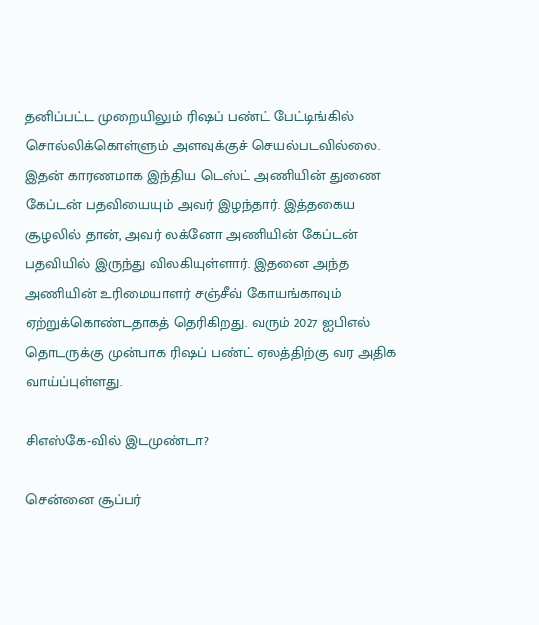தனிப்பட்ட முறையிலும் ரிஷப் பண்ட் பேட்டிங்கில் சொல்லிக்கொள்ளும் அளவுக்குச் செயல்படவில்லை. இதன் காரணமாக இந்திய டெஸ்ட் அணியின் துணை கேப்டன் பதவியையும் அவர் இழந்தார். இத்தகைய சூழலில் தான், அவர் லக்னோ அணியின் கேப்டன் பதவியில் இருந்து விலகியுள்ளார். இதனை அந்த அணியின் உரிமையாளர் சஞ்சீவ் கோயங்காவும் ஏற்றுக்கொண்டதாகத் தெரிகிறது. வரும் 2027 ஐபிஎல் தொடருக்கு முன்பாக ரிஷப் பண்ட் ஏலத்திற்கு வர அதிக வாய்ப்புள்ளது.

சிஎஸ்கே-வில் இடமுண்டா?

சென்னை சூப்பர்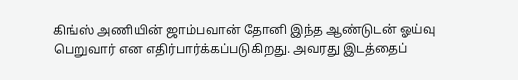கிங்ஸ் அணியின் ஜாம்பவான் தோனி இந்த ஆண்டுடன் ஓய்வு பெறுவார் என எதிர்பார்க்கப்படுகிறது. அவரது இடத்தைப்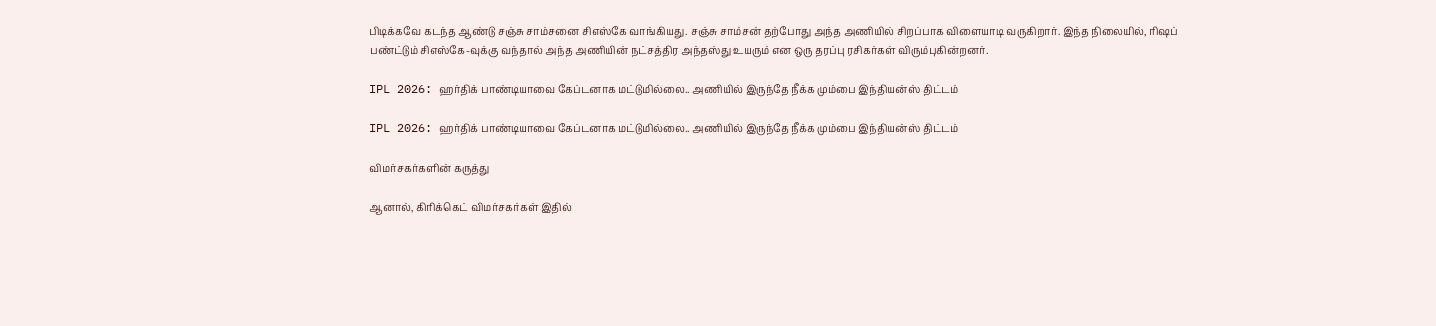பிடிக்கவே கடந்த ஆண்டு சஞ்சு சாம்சனை சிஎஸ்கே வாங்கியது. சஞ்சு சாம்சன் தற்போது அந்த அணியில் சிறப்பாக விளையாடி வருகிறார். இந்த நிலையில், ரிஷப் பண்ட்டும் சிஎஸ்கே-வுக்கு வந்தால் அந்த அணியின் நட்சத்திர அந்தஸ்து உயரும் என ஒரு தரப்பு ரசிகர்கள் விரும்புகின்றனர்.

IPL 2026: ஹர்திக் பாண்டியாவை கேப்டனாக மட்டுமில்லை.. அணியில் இருந்தே நீக்க மும்பை இந்தியன்ஸ் திட்டம்

IPL 2026: ஹர்திக் பாண்டியாவை கேப்டனாக மட்டுமில்லை.. அணியில் இருந்தே நீக்க மும்பை இந்தியன்ஸ் திட்டம்

விமர்சகர்களின் கருத்து

ஆனால், கிரிக்கெட் விமர்சகர்கள் இதில்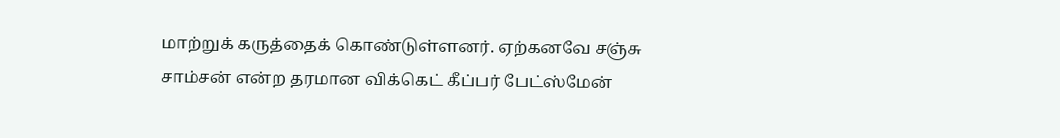மாற்றுக் கருத்தைக் கொண்டுள்ளனர். ஏற்கனவே சஞ்சு சாம்சன் என்ற தரமான விக்கெட் கீப்பர் பேட்ஸ்மேன்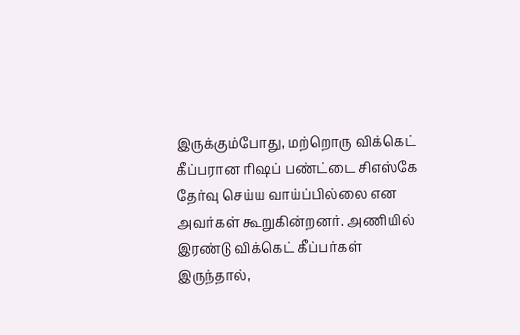இருக்கும்போது, மற்றொரு விக்கெட் கீப்பரான ரிஷப் பண்ட்டை சிஎஸ்கே தேர்வு செய்ய வாய்ப்பில்லை என அவர்கள் கூறுகின்றனர். அணியில் இரண்டு விக்கெட் கீப்பர்கள் இருந்தால்,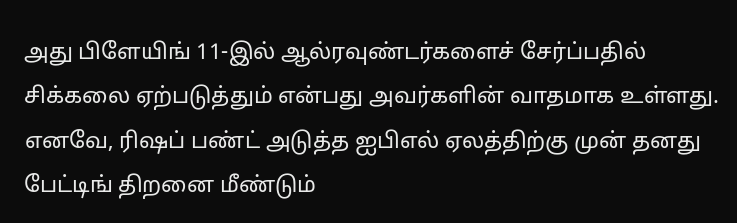அது பிளேயிங் 11-இல் ஆல்ரவுண்டர்களைச் சேர்ப்பதில் சிக்கலை ஏற்படுத்தும் என்பது அவர்களின் வாதமாக உள்ளது. எனவே, ரிஷப் பண்ட் அடுத்த ஐபிஎல் ஏலத்திற்கு முன் தனது பேட்டிங் திறனை மீண்டும்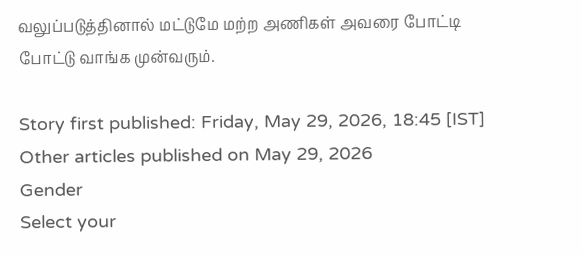வலுப்படுத்தினால் மட்டுமே மற்ற அணிகள் அவரை போட்டி போட்டு வாங்க முன்வரும்.

Story first published: Friday, May 29, 2026, 18:45 [IST]
Other articles published on May 29, 2026
Gender
Select your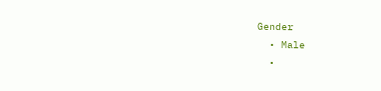Gender
  • Male
  •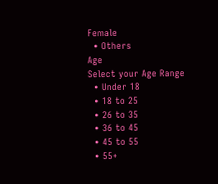Female
  • Others
Age
Select your Age Range
  • Under 18
  • 18 to 25
  • 26 to 35
  • 36 to 45
  • 45 to 55
  • 55+